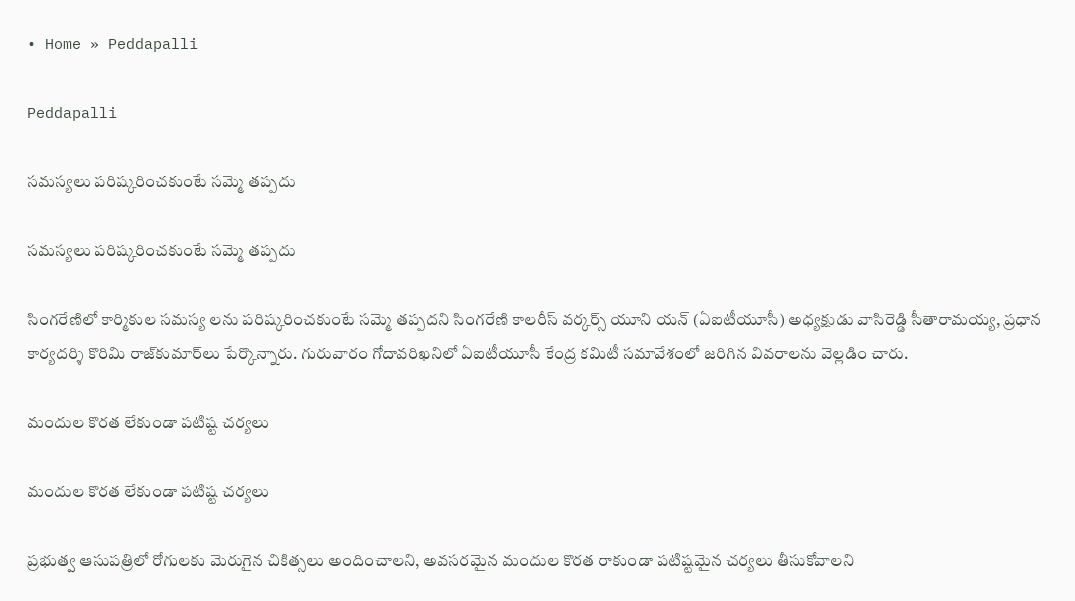• Home » Peddapalli

Peddapalli

సమస్యలు పరిష్కరించకుంటే సమ్మె తప్పదు

సమస్యలు పరిష్కరించకుంటే సమ్మె తప్పదు

సింగరేణిలో కార్మికుల సమస్య లను పరిష్కరించకుంటే సమ్మె తప్పదని సింగరేణి కాలరీస్‌ వర్కర్స్‌ యూని యన్‌ (ఏఐటీయూసీ) అధ్యక్షుడు వాసిరెడ్డి సీతారామయ్య, ప్రధాన కార్యదర్శి కొరిమి రాజ్‌కుమార్‌లు పేర్కొన్నారు. గురువారం గోదావరిఖనిలో ఏఐటీయూసీ కేంద్ర కమిటీ సమావేశంలో జరిగిన వివరాలను వెల్లడిం చారు.

మందుల కొరత లేకుండా పటిష్ట చర్యలు

మందుల కొరత లేకుండా పటిష్ట చర్యలు

ప్రభుత్వ ఆసుపత్రిలో రోగులకు మెరుగైన చికిత్సలు అందించాలని, అవసరమైన మందుల కొరత రాకుండా పటిష్టమైన చర్యలు తీసుకోవాలని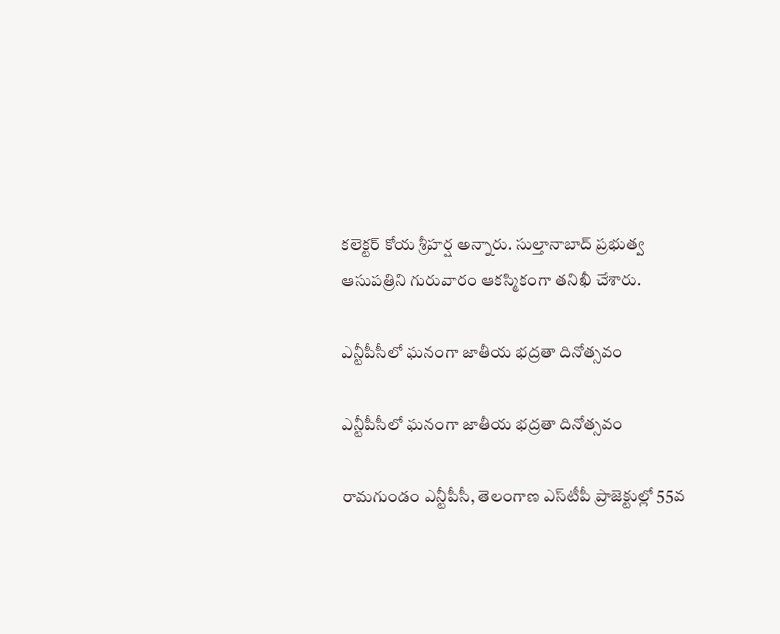కలెక్టర్‌ కోయ శ్రీహర్ష అన్నారు. సుల్తానాబాద్‌ ప్రభుత్వ ఆసుపత్రిని గురువారం ఆకస్మికంగా తనిఖీ చేశారు.

ఎన్టీపీసీలో ఘనంగా జాతీయ భద్రతా దినోత్సవం

ఎన్టీపీసీలో ఘనంగా జాతీయ భద్రతా దినోత్సవం

రామగుండం ఎన్టీపీసీ, తెలంగాణ ఎస్‌టీపీ ప్రాజెక్టుల్లో 55వ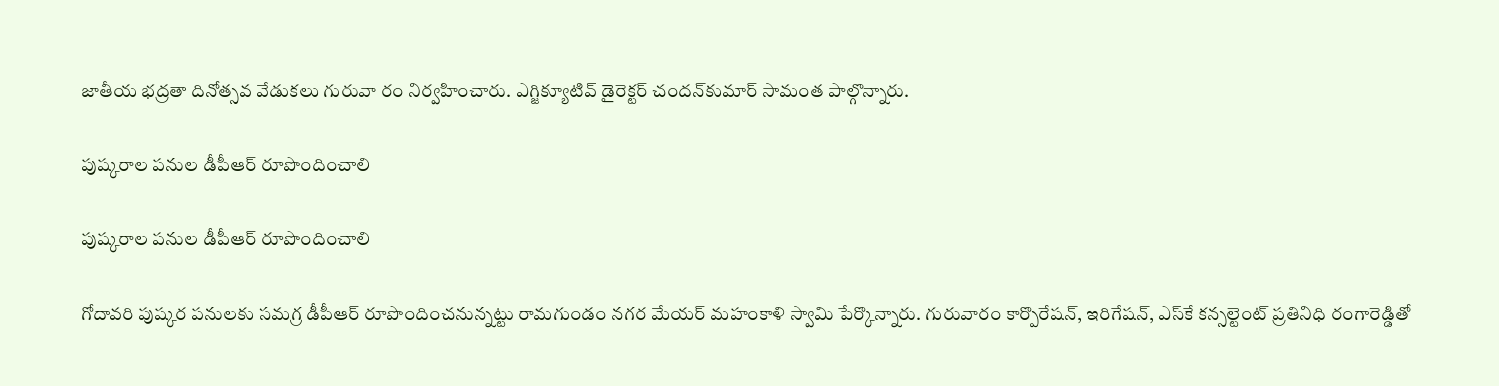జాతీయ భద్రతా దినోత్సవ వేడుకలు గురువా రం నిర్వహించారు. ఎగ్జిక్యూటివ్‌ డైరెక్టర్‌ చందన్‌కుమార్‌ సామంత పాల్గొన్నారు.

పుష్కరాల పనుల డీపీఆర్‌ రూపొందించాలి

పుష్కరాల పనుల డీపీఆర్‌ రూపొందించాలి

గోదావరి పుష్కర పనులకు సమగ్ర డీపీఆర్‌ రూపొందించనున్నట్టు రామగుండం నగర మేయర్‌ మహంకాళి స్వామి పేర్కొన్నారు. గురువారం కార్పొరేషన్‌, ఇరిగేషన్‌, ఎస్‌కే కన్సల్టెంట్‌ ప్రతినిధి రంగారెడ్డితో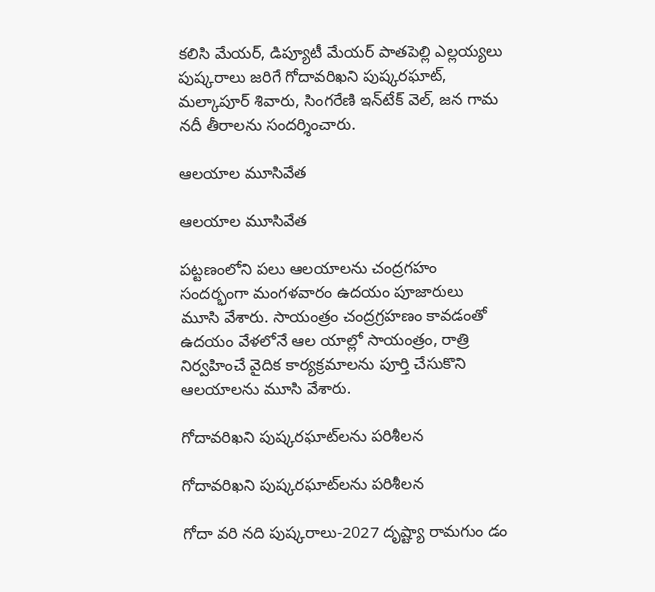కలిసి మేయర్‌, డిప్యూటీ మేయర్‌ పాతపెల్లి ఎల్లయ్యలు పుష్కరాలు జరిగే గోదావరిఖని పుష్కరఘాట్‌, మల్కాపూర్‌ శివారు, సింగరేణి ఇన్‌టేక్‌ వెల్‌, జన గామ నదీ తీరాలను సందర్శించారు.

ఆలయాల మూసివేత

ఆలయాల మూసివేత

పట్టణంలోని పలు ఆలయాలను చంద్రగహం సందర్భంగా మంగళవారం ఉదయం పూజారులు మూసి వేశారు. సాయంత్రం చంద్రగ్రహణం కావడంతో ఉదయం వేళలోనే ఆల యాల్లో సాయంత్రం, రాత్రి నిర్వహించే వైదిక కార్యక్రమాలను పూర్తి చేసుకొని ఆలయాలను మూసి వేశారు.

గోదావరిఖని పుష్కరఘాట్‌లను పరిశీలన

గోదావరిఖని పుష్కరఘాట్‌లను పరిశీలన

గోదా వరి నది పుష్కరాలు-2027 దృష్ట్యా రామగుం డం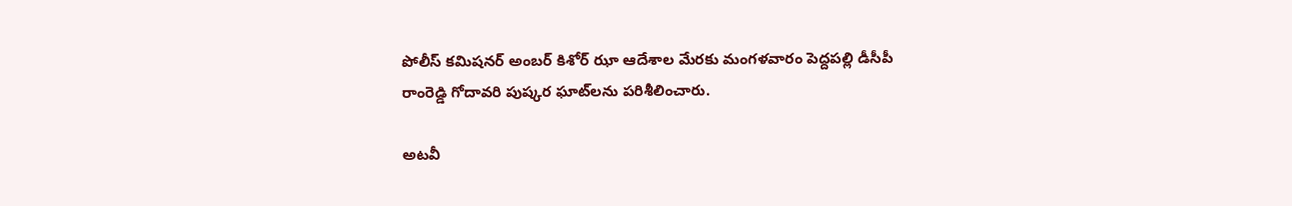పోలీస్‌ కమిషనర్‌ అంబర్‌ కిశోర్‌ ఝా ఆదేశాల మేరకు మంగళవారం పెద్దపల్లి డీసీపీ రాంరెడ్డి గోదావరి పుష్కర ఘాట్‌లను పరిశీలించారు.

అటవీ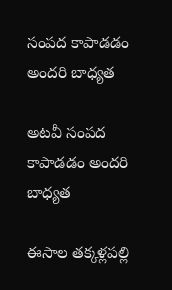సంపద కాపాడడం అందరి బాధ్యత

అటవీ సంపద కాపాడడం అందరి బాధ్యత

ఈసాల తక్కళ్లపల్లి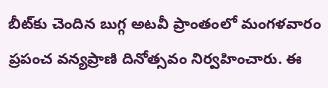బీట్‌కు చెందిన బుగ్గ అటవీ ప్రాంతంలో మంగళవారం ప్రపంచ వన్యప్రాణి దినోత్సవం నిర్వహించారు. ఈ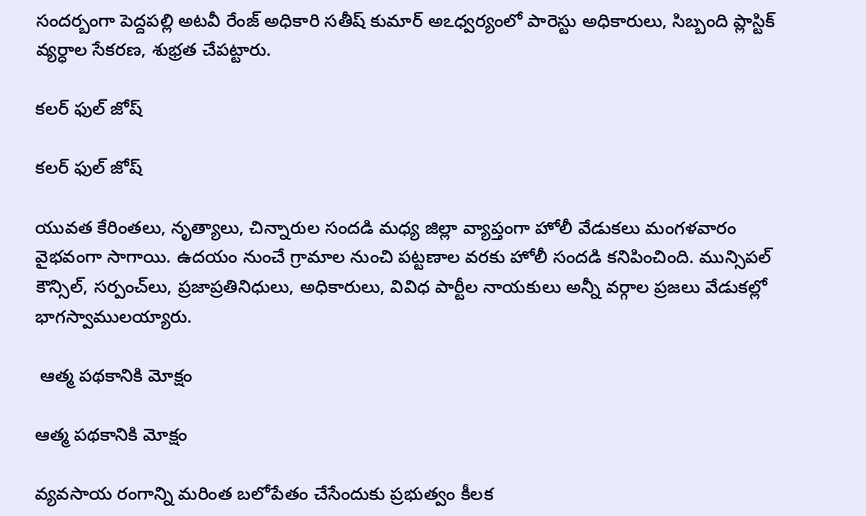సందర్బంగా పెద్దపల్లి అటవీ రేంజ్‌ అధికారి సతీష్‌ కుమార్‌ అఽధ్వర్యంలో పారెస్టు అధికారులు, సిబ్బంది ప్లాస్టిక్‌ వ్యర్ధాల సేకరణ, శుభ్రత చేపట్టారు.

కలర్‌ ఫుల్‌ జోష్‌

కలర్‌ ఫుల్‌ జోష్‌

యువత కేరింతలు, నృత్యాలు, చిన్నారుల సందడి మధ్య జిల్లా వ్యాప్తంగా హోలీ వేడుకలు మంగళవారం వైభవంగా సాగాయి. ఉదయం నుంచే గ్రామాల నుంచి పట్టణాల వరకు హోలీ సందడి కనిపించింది. మున్సిపల్‌ కౌన్సిల్‌, సర్పంచ్‌లు, ప్రజాప్రతినిధులు, అధికారులు, వివిధ పార్టీల నాయకులు అన్నీ వర్గాల ప్రజలు వేడుకల్లో భాగస్వాములయ్యారు.

 ఆత్మ పథకానికి మోక్షం

ఆత్మ పథకానికి మోక్షం

వ్యవసాయ రంగాన్ని మరింత బలోపేతం చేసేందుకు ప్రభుత్వం కీలక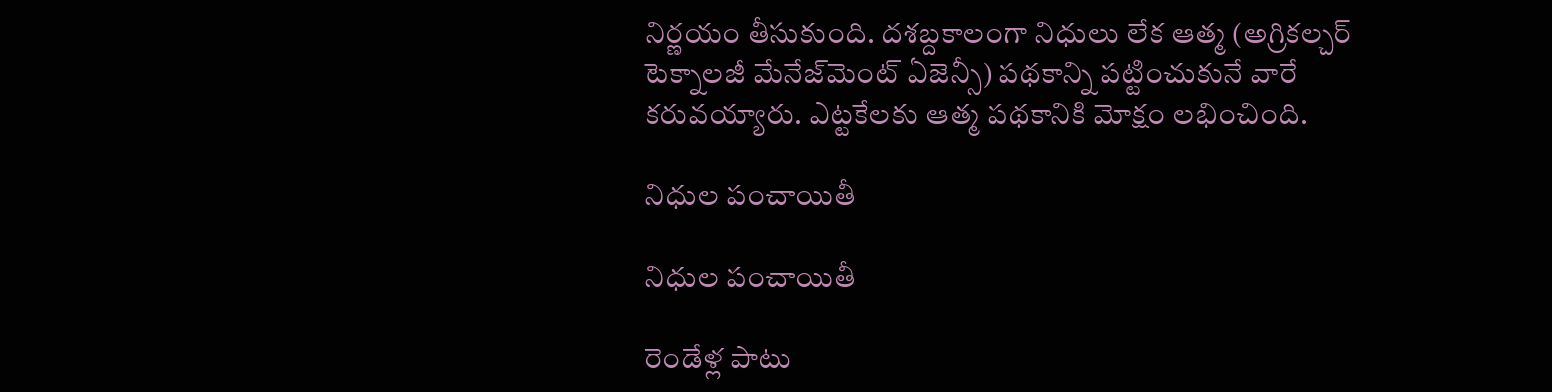నిర్ణయం తీసుకుంది. దశబ్దకాలంగా నిధులు లేక ఆత్మ (అగ్రికల్చర్‌ టెక్నాలజీ మేనేజ్‌మెంట్‌ ఏజెన్సీ) పథకాన్ని పట్టించుకునే వారే కరువయ్యారు. ఎట్టకేలకు ఆత్మ పథకానికి మోక్షం లభించింది.

నిధుల పంచాయితీ

నిధుల పంచాయితీ

రెండేళ్ల పాటు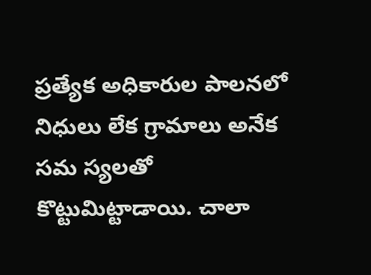ప్రత్యేక అధికారుల పాలనలో నిధులు లేక గ్రామాలు అనేక సమ స్యలతో కొట్టుమిట్టాడాయి. చాలా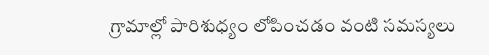గ్రామాల్లో పారిశుధ్యం లోపించడం వంటి సమస్యలు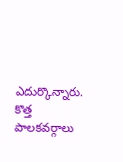ఎదుర్కొన్నారు. కొత్త పాలకవర్గాలు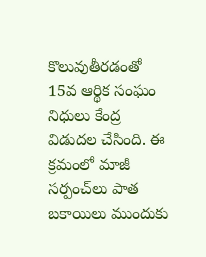కొలువుతీరడంతో 15వ ఆర్థిక సంఘం నిధులు కేంద్ర విడుదల చేసింది. ఈ క్రమంలో మాజీ సర్పంచ్‌లు పాత బకాయిలు ముందుకు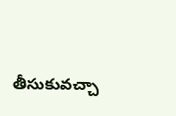తీసుకువచ్చా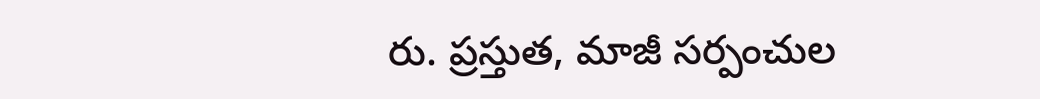రు. ప్రస్తుత, మాజీ సర్పంచుల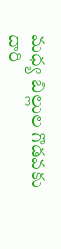మధ్య బిల్లుల గొడవకు దారి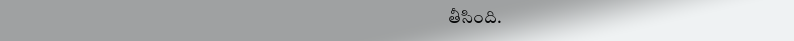తీసింది.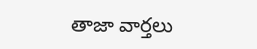తాజా వార్తలు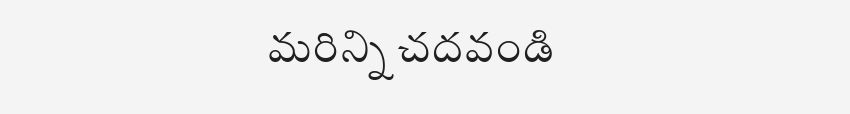మరిన్ని చదవండి